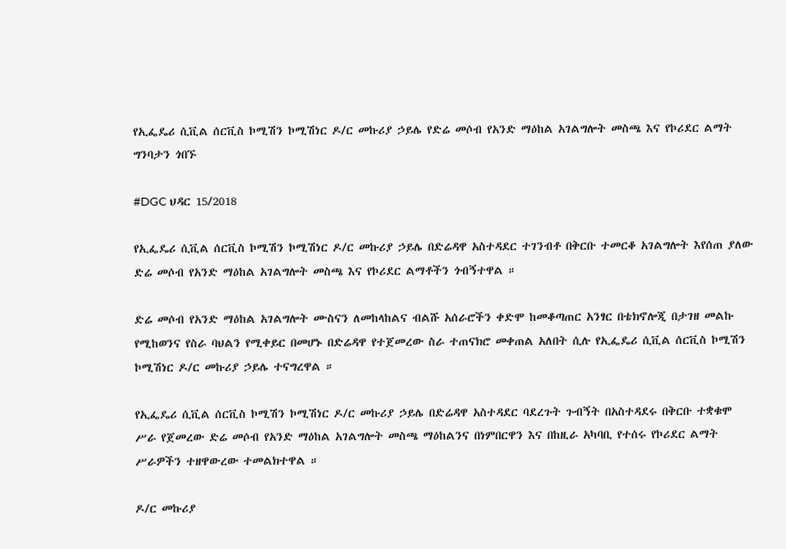የኢፌዴሪ ሲቪል ሰርቪስ ኮሚሽን ኮሚሽነር ዶ/ር መኩሪያ ኃይሌ የድሬ መሶብ የአንድ ማዕከል አገልግሎት መስጫ እና የኮሪደር ልማት ግንባታን ጎበኙ

#DGC ህዳር 15/2018

የኢፌዴሪ ሲቪል ሰርቪስ ኮሚሽን ኮሚሽነር ዶ/ር መኩሪያ ኃይሌ በድሬዳዋ አስተዳደር ተገንብቶ በቅርቡ ተመርቆ አገልግሎት እየሰጠ ያለው ድሬ መሶብ የአንድ ማዕከል አገልግሎት መስጫ እና የኮሪደር ልማቶችን ጎብኝተዋል ።

ድሬ መሶብ የአንድ ማዕከል አገልግሎት ሙስናን ለመከላከልና ብልሹ አሰራሮችን ቀድሞ ከመቆጣጠር አንፃር በቴክኖሎጂ በታገዘ መልኩ የሚከወንና የስራ ባህልን የሚቀይር በመሆኑ በድሬዳዋ የተጀመረው ስራ ተጠናክሮ መቀጠል አለበት ሲሉ የኢፌዴሪ ሲቪል ሰርቪስ ኮሚሽን ኮሚሽነር ዶ/ር መኩሪያ ኃይሌ ተናግረዋል ።

የኢፌዴሪ ሲቪል ሰርቪስ ኮሚሽን ኮሚሽነር ዶ/ር መኩሪያ ኃይሌ በድሬዳዋ አስተዳደር ባደረጉት ጉብኝት በአስተዳደሩ በቅርቡ ተቋቁሞ ሥራ የጀመረው ድሬ መሶብ የአንድ ማዕከል አገልግሎት መስጫ ማዕከልንና በነምበርዋን እና በከዚራ አካባቢ የተሰሩ የኮሪደር ልማት ሥራዎችን ተዘዋውረው ተመልክተዋል ።

ዶ/ር መኩሪያ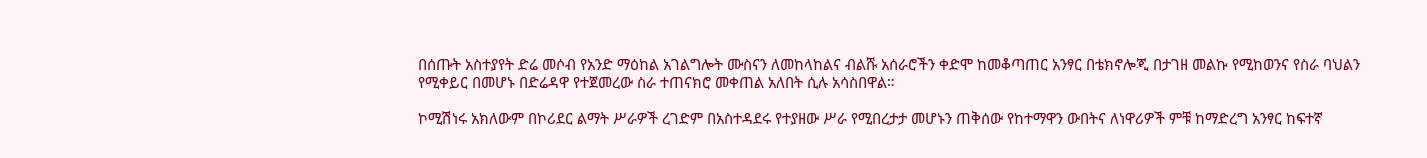በሰጡት አስተያየት ድሬ መሶብ የአንድ ማዕከል አገልግሎት ሙስናን ለመከላከልና ብልሹ አሰራሮችን ቀድሞ ከመቆጣጠር አንፃር በቴክኖሎጂ በታገዘ መልኩ የሚከወንና የስራ ባህልን የሚቀይር በመሆኑ በድሬዳዋ የተጀመረው ስራ ተጠናክሮ መቀጠል አለበት ሲሉ አሳስበዋል።

ኮሚሽነሩ አክለውም በኮሪደር ልማት ሥራዎች ረገድም በአስተዳደሩ የተያዘው ሥራ የሚበረታታ መሆኑን ጠቅሰው የከተማዋን ውበትና ለነዋሪዎች ምቹ ከማድረግ አንፃር ከፍተኛ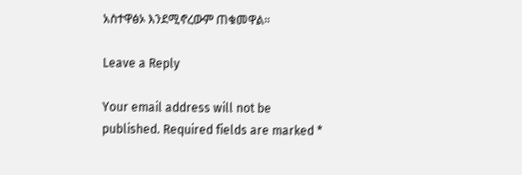አስተዋፅኦ እንደሚኖረውም ጠቁመዋል።

Leave a Reply

Your email address will not be published. Required fields are marked *